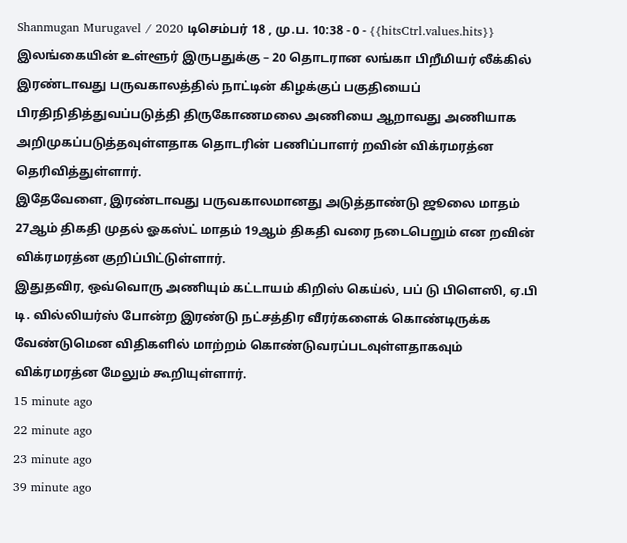Shanmugan Murugavel / 2020 டிசெம்பர் 18 , மு.ப. 10:38 - 0 - {{hitsCtrl.values.hits}}
இலங்கையின் உள்ளூர் இருபதுக்கு – 20 தொடரான லங்கா பிறீமியர் லீக்கில் இரண்டாவது பருவகாலத்தில் நாட்டின் கிழக்குப் பகுதியைப் பிரதிநிதித்துவப்படுத்தி திருகோணமலை அணியை ஆறாவது அணியாக அறிமுகப்படுத்தவுள்ளதாக தொடரின் பணிப்பாளர் றவின் விக்ரமரத்ன தெரிவித்துள்ளார்.
இதேவேளை, இரண்டாவது பருவகாலமானது அடுத்தாண்டு ஜூலை மாதம் 27ஆம் திகதி முதல் ஓகஸ்ட் மாதம் 19ஆம் திகதி வரை நடைபெறும் என றவின் விக்ரமரத்ன குறிப்பிட்டுள்ளார்.
இதுதவிர, ஒவ்வொரு அணியும் கட்டாயம் கிறிஸ் கெய்ல், பப் டு பிளெஸி, ஏ.பி டி. வில்லியர்ஸ் போன்ற இரண்டு நட்சத்திர வீரர்களைக் கொண்டிருக்க வேண்டுமென விதிகளில் மாற்றம் கொண்டுவரப்படவுள்ளதாகவும் விக்ரமரத்ன மேலும் கூறியுள்ளார்.
15 minute ago
22 minute ago
23 minute ago
39 minute ago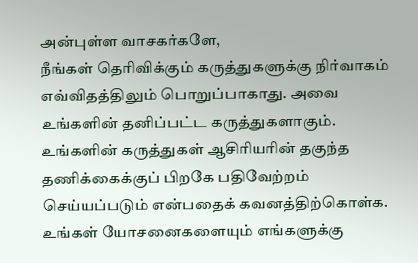அன்புள்ள வாசகர்களே,
நீங்கள் தெரிவிக்கும் கருத்துகளுக்கு நிர்வாகம் எவ்விதத்திலும் பொறுப்பாகாது. அவை உங்களின் தனிப்பட்ட கருத்துகளாகும். உங்களின் கருத்துகள் ஆசிரியரின் தகுந்த தணிக்கைக்குப் பிறகே பதிவேற்றம் செய்யப்படும் என்பதைக் கவனத்திற்கொள்க. உங்கள் யோசனைகளையும் எங்களுக்கு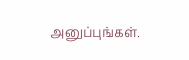அனுப்புங்கள்.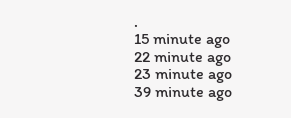.
15 minute ago
22 minute ago
23 minute ago
39 minute ago